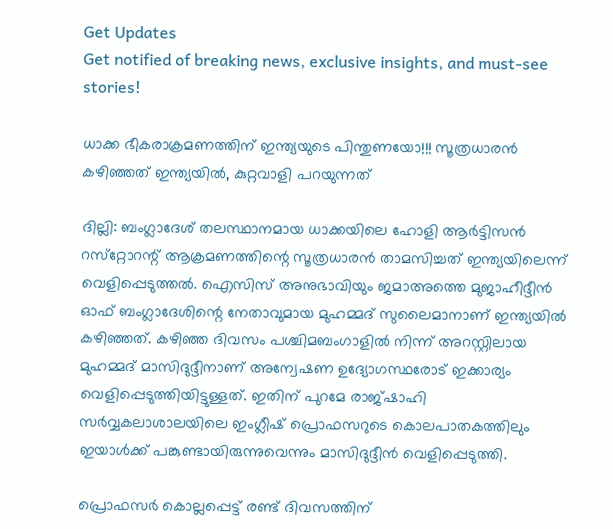Get Updates
Get notified of breaking news, exclusive insights, and must-see stories!

ധാക്ക ഭീകരാക്രമണത്തിന് ഇന്ത്യയുടെ പിന്തുണയോ!!! സൂത്രധാരന്‍ കഴിഞ്ഞത് ഇന്ത്യയില്‍, കുറ്റവാളി പറയുന്നത്

ദില്ലി: ബംഗ്ലാദേശ് തലസ്ഥാനമായ ധാക്കയിലെ ഹോളി ആര്‍ട്ടിസന്‍ റസ്‌റ്റോറന്റ് ആക്രമണത്തിന്റെ സൂത്രധാരന്‍ താമസിച്ചത് ഇന്ത്യയിലെന്ന് വെളിപ്പെടുത്തല്‍. ഐസിസ് അനുഭാവിയും ജമാഅത്തെ മുജാഹീദ്ദീന്‍ ഓഫ് ബംഗ്ലാദേശിന്റെ നേതാവുമായ മുഹമ്മദ് സുലൈമാനാണ് ഇന്ത്യയില്‍ കഴിഞ്ഞത്. കഴിഞ്ഞ ദിവസം പശ്ചിമബംഗാളില്‍ നിന്ന് അറസ്റ്റിലായ മുഹമ്മദ് മാസിദുദ്ദീനാണ് അന്വേഷണ ഉദ്യോഗസ്ഥരോട് ഇക്കാര്യം വെളിപ്പെടുത്തിയിട്ടുള്ളത്. ഇതിന് പുറമേ രാജ്ഷാഹി സര്‍വ്വകലാശാലയിലെ ഇംഗ്ലീഷ് പ്രൊഫസറുടെ കൊലപാതകത്തിലും ഇയാള്‍ക്ക് പങ്കുണ്ടായിരുന്നുവെന്നും മാസിദുദ്ദീന്‍ വെളിപ്പെടുത്തി.

പ്രൊഫസര്‍ കൊല്ലപ്പെട്ട് രണ്ട് ദിവസത്തിന്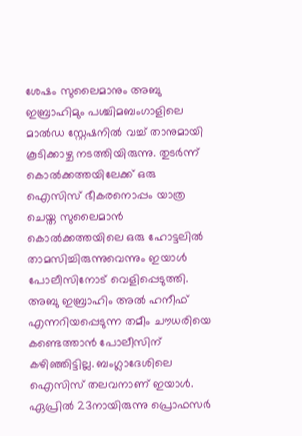ശേഷം സുലൈമാനും അബു ഇബ്രാഹിമും പശ്ചിമബംഗാളിലെ മാല്‍ഡ സ്റ്റേഷനില്‍ വച്ച് താനുമായി കൂടിക്കാഴ്ച നടത്തിയിരുന്നു. തുടര്‍ന്ന് കൊല്‍ക്കത്തയിലേക്ക് ഒരു ഐസിസ് ഭീകരനൊപ്പം യാത്ര ചെയ്ത സുലൈമാന്‍ കൊല്‍ക്കത്തയിലെ ഒരു ഹോട്ടലില്‍ താമസിച്ചിരുന്നുവെന്നും ഇയാള്‍ പോലീസിനോട് വെളിപ്പെടുത്തി. അബു ഇബ്രാഹിം അല്‍ ഹനീഫ് എന്നറിയപ്പെടുന്ന തമീം ചൗധരിയെ കണ്ടെത്താന്‍ പോലീസിന് കഴിഞ്ഞിട്ടില്ല. ബംഗ്ലാദേശിലെ ഐസിസ് തലവനാണ് ഇയാള്‍. ഏപ്രില്‍ 23നായിരുന്നു പ്രൊഫസര്‍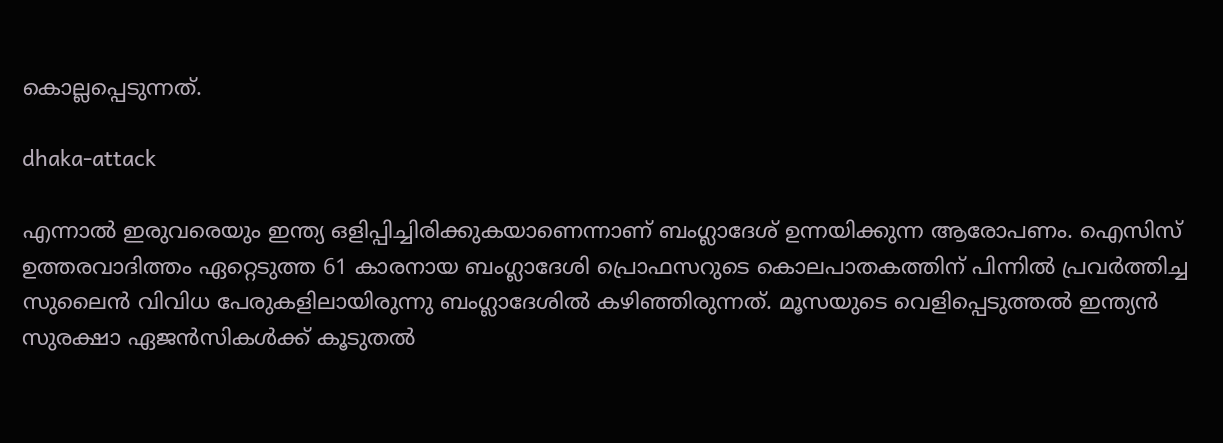കൊല്ലപ്പെടുന്നത്.

dhaka-attack

എന്നാല്‍ ഇരുവരെയും ഇന്ത്യ ഒളിപ്പിച്ചിരിക്കുകയാണെന്നാണ് ബംഗ്ലാദേശ് ഉന്നയിക്കുന്ന ആരോപണം. ഐസിസ് ഉത്തരവാദിത്തം ഏറ്റെടുത്ത 61 കാരനായ ബംഗ്ലാദേശി പ്രൊഫസറുടെ കൊലപാതകത്തിന് പിന്നില്‍ പ്രവര്‍ത്തിച്ച സുലൈന്‍ വിവിധ പേരുകളിലായിരുന്നു ബംഗ്ലാദേശില്‍ കഴിഞ്ഞിരുന്നത്. മൂസയുടെ വെളിപ്പെടുത്തല്‍ ഇന്ത്യന്‍ സുരക്ഷാ ഏജന്‍സികള്‍ക്ക് കൂടുതല്‍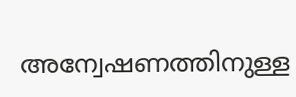അന്വേഷണത്തിനുള്ള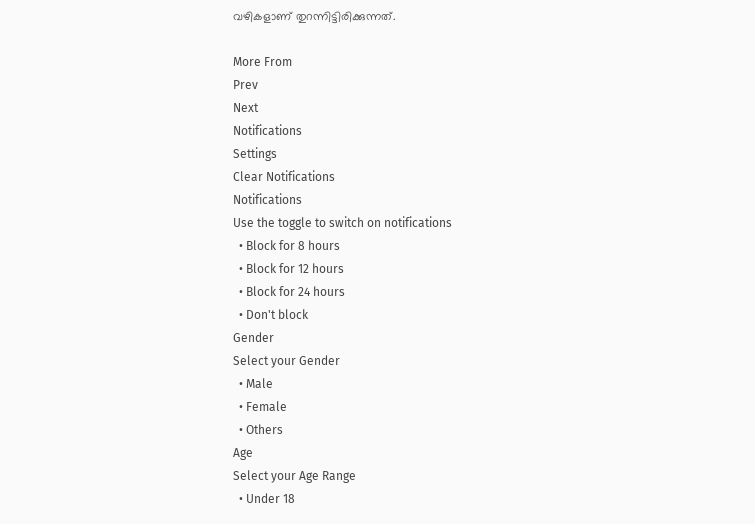വഴികളാണ് തുറന്നിട്ടിരിക്കുന്നത്.

More From
Prev
Next
Notifications
Settings
Clear Notifications
Notifications
Use the toggle to switch on notifications
  • Block for 8 hours
  • Block for 12 hours
  • Block for 24 hours
  • Don't block
Gender
Select your Gender
  • Male
  • Female
  • Others
Age
Select your Age Range
  • Under 18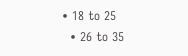• 18 to 25
  • 26 to 35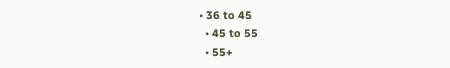• 36 to 45
  • 45 to 55
  • 55+